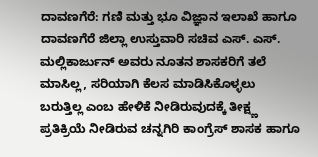ದಾವಣಗೆರೆ: ಗಣಿ ಮತ್ತು ಭೂ ವಿಜ್ಞಾನ ಇಲಾಖೆ ಹಾಗೂ ದಾವಣಗೆರೆ ಜಿಲ್ಲಾ ಉಸ್ತುವಾರಿ ಸಚಿವ ಎಸ್. ಎಸ್. ಮಲ್ಲಿಕಾರ್ಜುನ್ ಅವರು ನೂತನ ಶಾಸಕರಿಗೆ ತಲೆ ಮಾಸಿಲ್ಲ, ಸರಿಯಾಗಿ ಕೆಲಸ ಮಾಡಿಸಿಕೊಳ್ಳಲು ಬರುತ್ತಿಲ್ಲ ಎಂಬ ಹೇಳಿಕೆ ನೀಡಿರುವುದಕ್ಕೆ ತೀಕ್ಷ್ಣ ಪ್ರತಿಕ್ರಿಯೆ ನೀಡಿರುವ ಚನ್ನಗಿರಿ ಕಾಂಗ್ರೆಸ್ ಶಾಸಕ ಹಾಗೂ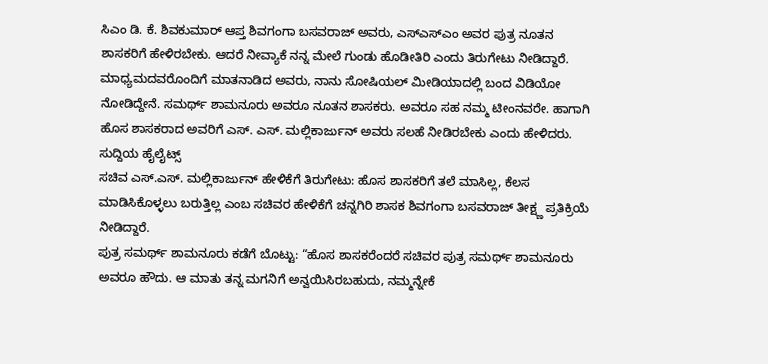ಸಿಎಂ ಡಿ. ಕೆ. ಶಿವಕುಮಾರ್ ಆಪ್ತ ಶಿವಗಂಗಾ ಬಸವರಾಜ್ ಅವರು, ಎಸ್ಎಸ್ಎಂ ಅವರ ಪುತ್ರ ನೂತನ ಶಾಸಕರಿಗೆ ಹೇಳಿರಬೇಕು. ಆದರೆ ನೀವ್ಯಾಕೆ ನನ್ನ ಮೇಲೆ ಗುಂಡು ಹೊಡೀತಿರಿ ಎಂದು ತಿರುಗೇಟು ನೀಡಿದ್ದಾರೆ.
ಮಾಧ್ಯಮದವರೊಂದಿಗೆ ಮಾತನಾಡಿದ ಅವರು, ನಾನು ಸೋಷಿಯಲ್ ಮೀಡಿಯಾದಲ್ಲಿ ಬಂದ ವಿಡಿಯೋ ನೋಡಿದ್ದೇನೆ. ಸಮರ್ಥ್ ಶಾಮನೂರು ಅವರೂ ನೂತನ ಶಾಸಕರು. ಅವರೂ ಸಹ ನಮ್ಮ ಟೀಂನವರೇ. ಹಾಗಾಗಿ ಹೊಸ ಶಾಸಕರಾದ ಅವರಿಗೆ ಎಸ್. ಎಸ್. ಮಲ್ಲಿಕಾರ್ಜುನ್ ಅವರು ಸಲಹೆ ನೀಡಿರಬೇಕು ಎಂದು ಹೇಳಿದರು.
ಸುದ್ದಿಯ ಹೈಲೈಟ್ಸ್
ಸಚಿವ ಎಸ್.ಎಸ್. ಮಲ್ಲಿಕಾರ್ಜುನ್ ಹೇಳಿಕೆಗೆ ತಿರುಗೇಟು: ಹೊಸ ಶಾಸಕರಿಗೆ ತಲೆ ಮಾಸಿಲ್ಲ, ಕೆಲಸ ಮಾಡಿಸಿಕೊಳ್ಳಲು ಬರುತ್ತಿಲ್ಲ ಎಂಬ ಸಚಿವರ ಹೇಳಿಕೆಗೆ ಚನ್ನಗಿರಿ ಶಾಸಕ ಶಿವಗಂಗಾ ಬಸವರಾಜ್ ತೀಕ್ಷ್ಣ ಪ್ರತಿಕ್ರಿಯೆ ನೀಡಿದ್ದಾರೆ.
ಪುತ್ರ ಸಮರ್ಥ್ ಶಾಮನೂರು ಕಡೆಗೆ ಬೊಟ್ಟು: “ಹೊಸ ಶಾಸಕರೆಂದರೆ ಸಚಿವರ ಪುತ್ರ ಸಮರ್ಥ್ ಶಾಮನೂರು ಅವರೂ ಹೌದು. ಆ ಮಾತು ತನ್ನ ಮಗನಿಗೆ ಅನ್ವಯಿಸಿರಬಹುದು, ನಮ್ಮನ್ನೇಕೆ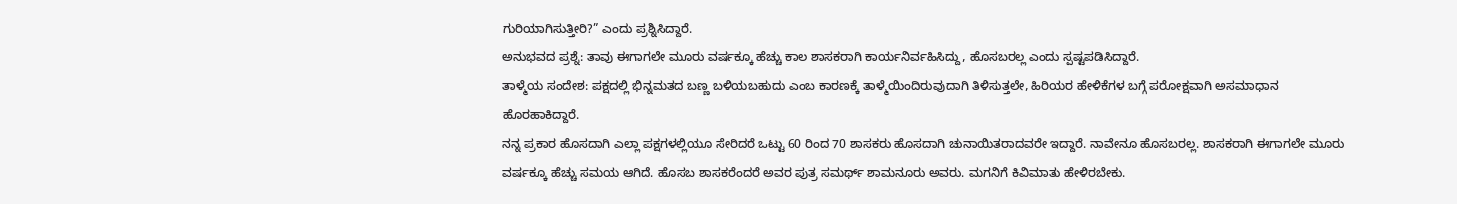ಗುರಿಯಾಗಿಸುತ್ತೀರಿ?” ಎಂದು ಪ್ರಶ್ನಿಸಿದ್ದಾರೆ.
ಅನುಭವದ ಪ್ರಶ್ನೆ: ತಾವು ಈಗಾಗಲೇ ಮೂರು ವರ್ಷಕ್ಕೂ ಹೆಚ್ಚು ಕಾಲ ಶಾಸಕರಾಗಿ ಕಾರ್ಯನಿರ್ವಹಿಸಿದ್ದು, ಹೊಸಬರಲ್ಲ ಎಂದು ಸ್ಪಷ್ಟಪಡಿಸಿದ್ದಾರೆ.
ತಾಳ್ಮೆಯ ಸಂದೇಶ: ಪಕ್ಷದಲ್ಲಿ ಭಿನ್ನಮತದ ಬಣ್ಣ ಬಳಿಯಬಹುದು ಎಂಬ ಕಾರಣಕ್ಕೆ ತಾಳ್ಮೆಯಿಂದಿರುವುದಾಗಿ ತಿಳಿಸುತ್ತಲೇ, ಹಿರಿಯರ ಹೇಳಿಕೆಗಳ ಬಗ್ಗೆ ಪರೋಕ್ಷವಾಗಿ ಅಸಮಾಧಾನ ಹೊರಹಾಕಿದ್ದಾರೆ.
ನನ್ನ ಪ್ರಕಾರ ಹೊಸದಾಗಿ ಎಲ್ಲಾ ಪಕ್ಷಗಳಲ್ಲಿಯೂ ಸೇರಿದರೆ ಒಟ್ಟು 60 ರಿಂದ 70 ಶಾಸಕರು ಹೊಸದಾಗಿ ಚುನಾಯಿತರಾದವರೇ ಇದ್ದಾರೆ. ನಾವೇನೂ ಹೊಸಬರಲ್ಲ. ಶಾಸಕರಾಗಿ ಈಗಾಗಲೇ ಮೂರು ವರ್ಷಕ್ಕೂ ಹೆಚ್ಚು ಸಮಯ ಆಗಿದೆ. ಹೊಸಬ ಶಾಸಕರೆಂದರೆ ಅವರ ಪುತ್ರ ಸಮರ್ಥ್ ಶಾಮನೂರು ಅವರು. ಮಗನಿಗೆ ಕಿವಿಮಾತು ಹೇಳಿರಬೇಕು.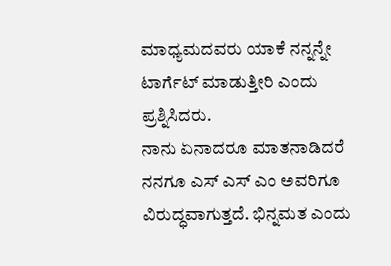ಮಾಧ್ಯಮದವರು ಯಾಕೆ ನನ್ನನ್ನೇ ಟಾರ್ಗೆಟ್ ಮಾಡುತ್ತೀರಿ ಎಂದು ಪ್ರಶ್ನಿಸಿದರು.
ನಾನು ಏನಾದರೂ ಮಾತನಾಡಿದರೆ ನನಗೂ ಎಸ್ ಎಸ್ ಎಂ ಅವರಿಗೂ ವಿರುದ್ಧವಾಗುತ್ತದೆ. ಭಿನ್ನಮತ ಎಂದು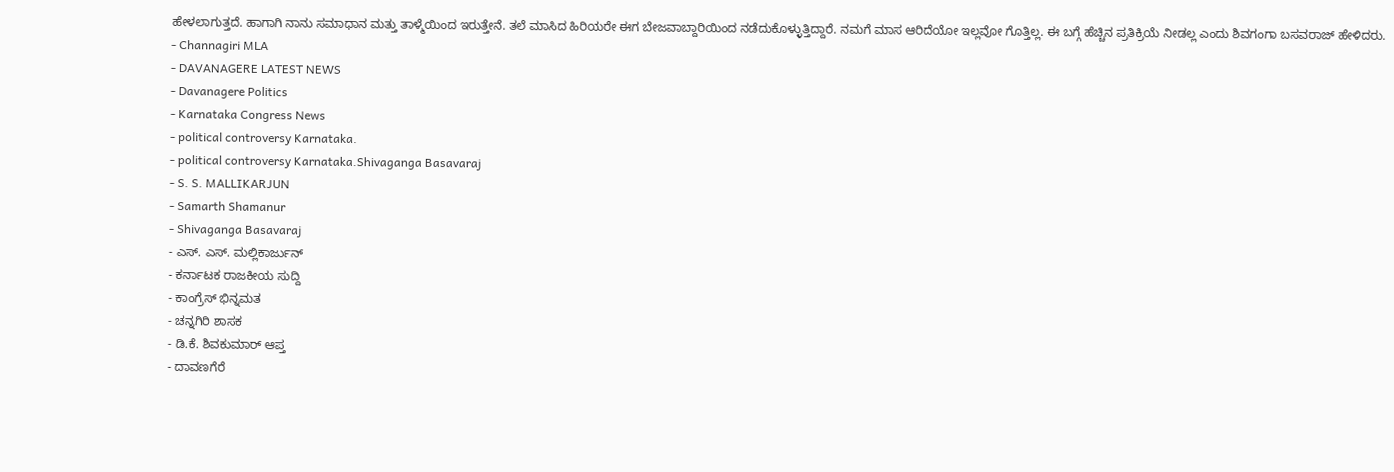ಹೇಳಲಾಗುತ್ತದೆ. ಹಾಗಾಗಿ ನಾನು ಸಮಾಧಾನ ಮತ್ತು ತಾಳ್ಮೆಯಿಂದ ಇರುತ್ತೇನೆ. ತಲೆ ಮಾಸಿದ ಹಿರಿಯರೇ ಈಗ ಬೇಜವಾಬ್ದಾರಿಯಿಂದ ನಡೆದುಕೊಳ್ಳುತ್ತಿದ್ದಾರೆ. ನಮಗೆ ಮಾಸ ಆರಿದೆಯೋ ಇಲ್ಲವೋ ಗೊತ್ತಿಲ್ಲ. ಈ ಬಗ್ಗೆ ಹೆಚ್ಚಿನ ಪ್ರತಿಕ್ರಿಯೆ ನೀಡಲ್ಲ ಎಂದು ಶಿವಗಂಗಾ ಬಸವರಾಜ್ ಹೇಳಿದರು.
- Channagiri MLA
- DAVANAGERE LATEST NEWS
- Davanagere Politics
- Karnataka Congress News
- political controversy Karnataka.
- political controversy Karnataka.Shivaganga Basavaraj
- S. S. MALLIKARJUN
- Samarth Shamanur
- Shivaganga Basavaraj
- ಎಸ್. ಎಸ್. ಮಲ್ಲಿಕಾರ್ಜುನ್
- ಕರ್ನಾಟಕ ರಾಜಕೀಯ ಸುದ್ದಿ
- ಕಾಂಗ್ರೆಸ್ ಭಿನ್ನಮತ
- ಚನ್ನಗಿರಿ ಶಾಸಕ
- ಡಿ.ಕೆ. ಶಿವಕುಮಾರ್ ಆಪ್ತ
- ದಾವಣಗೆರೆ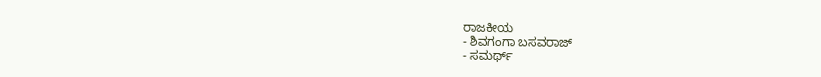ರಾಜಕೀಯ
- ಶಿವಗಂಗಾ ಬಸವರಾಜ್
- ಸಮರ್ಥ್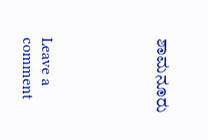ಶಾಮನೂರು





Leave a comment